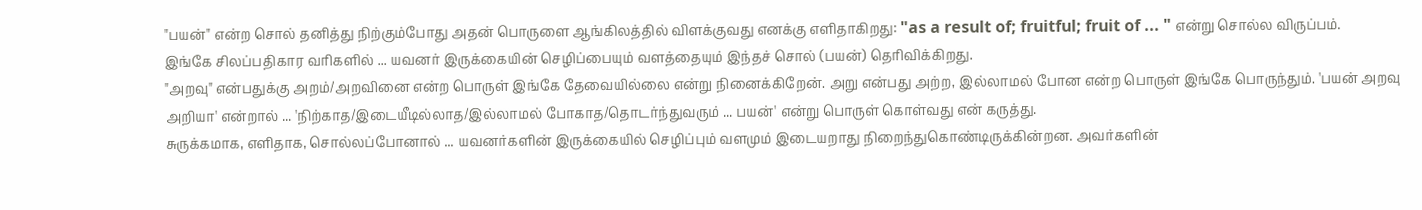"பயன்" என்ற சொல் தனித்து நிற்கும்போது அதன் பொருளை ஆங்கிலத்தில் விளக்குவது எனக்கு எளிதாகிறது: "as a result of; fruitful; fruit of ... " என்று சொல்ல விருப்பம்.
இங்கே சிலப்பதிகார வரிகளில் ... யவனர் இருக்கையின் செழிப்பையும் வளத்தையும் இந்தச் சொல் (பயன்) தெரிவிக்கிறது.
"அறவு" என்பதுக்கு அறம்/அறவினை என்ற பொருள் இங்கே தேவையில்லை என்று நினைக்கிறேன். அறு என்பது அற்ற, இல்லாமல் போன என்ற பொருள் இங்கே பொருந்தும். 'பயன் அறவு அறியா' என்றால் ... 'நிற்காத/இடையீடில்லாத/இல்லாமல் போகாத/தொடர்ந்துவரும் ... பயன்' என்று பொருள் கொள்வது என் கருத்து.
சுருக்கமாக, எளிதாக, சொல்லப்போனால் ... யவனர்களின் இருக்கையில் செழிப்பும் வளமும் இடையறாது நிறைந்துகொண்டிருக்கின்றன. அவர்களின்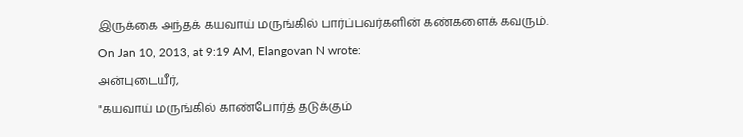இருக்கை அந்தக் கயவாய் மருங்கில் பார்ப்பவர்களின் கண்களைக் கவரும்.
On Jan 10, 2013, at 9:19 AM, Elangovan N wrote:
அன்புடையீர்,
"கயவாய் மருங்கில் காண்போர்த் தடுக்கும்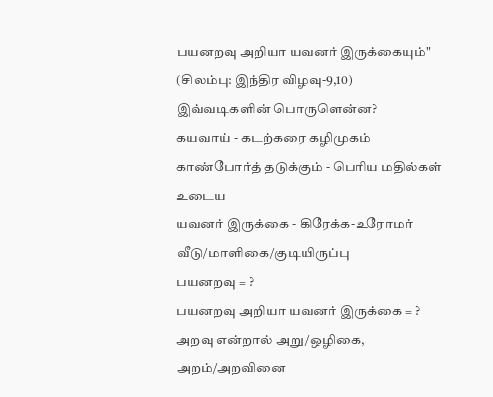பயனறவு அறியா யவனர் இருக்கையும்"
(சிலம்பு: இந்திர விழவு-9,10)
இவ்வடிகளின் பொருளென்ன?
கயவாய் - கடற்கரை கழிமுகம்
காண்போர்த் தடுக்கும் - பெரிய மதில்கள் உடைய
யவனர் இருக்கை - கிரேக்க-உரோமர் வீடு/மாளிகை/குடியிருப்பு
பயனறவு = ?
பயனறவு அறியா யவனர் இருக்கை = ?
அறவு என்றால் அறு/ஒழிகை, அறம்/அறவினை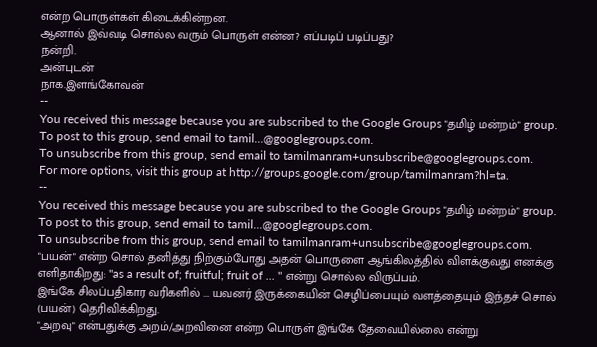என்ற பொருள்கள் கிடைக்கின்றன.
ஆனால் இவ்வடி சொல்ல வரும் பொருள் என்ன? எப்படிப் படிப்பது?
நன்றி.
அன்புடன்
நாக.இளங்கோவன்
--
You received this message because you are subscribed to the Google Groups "தமிழ் மன்றம்" group.
To post to this group, send email to tamil...@googlegroups.com.
To unsubscribe from this group, send email to tamilmanram+unsubscribe@googlegroups.com.
For more options, visit this group at http://groups.google.com/group/tamilmanram?hl=ta.
--
You received this message because you are subscribed to the Google Groups "தமிழ் மன்றம்" group.
To post to this group, send email to tamil...@googlegroups.com.
To unsubscribe from this group, send email to tamilmanram+unsubscribe@googlegroups.com.
"பயன்" என்ற சொல் தனித்து நிற்கும்போது அதன் பொருளை ஆங்கிலத்தில் விளக்குவது எனக்கு எளிதாகிறது: "as a result of; fruitful; fruit of ... " என்று சொல்ல விருப்பம்.
இங்கே சிலப்பதிகார வரிகளில் ... யவனர் இருக்கையின் செழிப்பையும் வளத்தையும் இந்தச் சொல் (பயன்) தெரிவிக்கிறது.
"அறவு" என்பதுக்கு அறம்/அறவினை என்ற பொருள் இங்கே தேவையில்லை என்று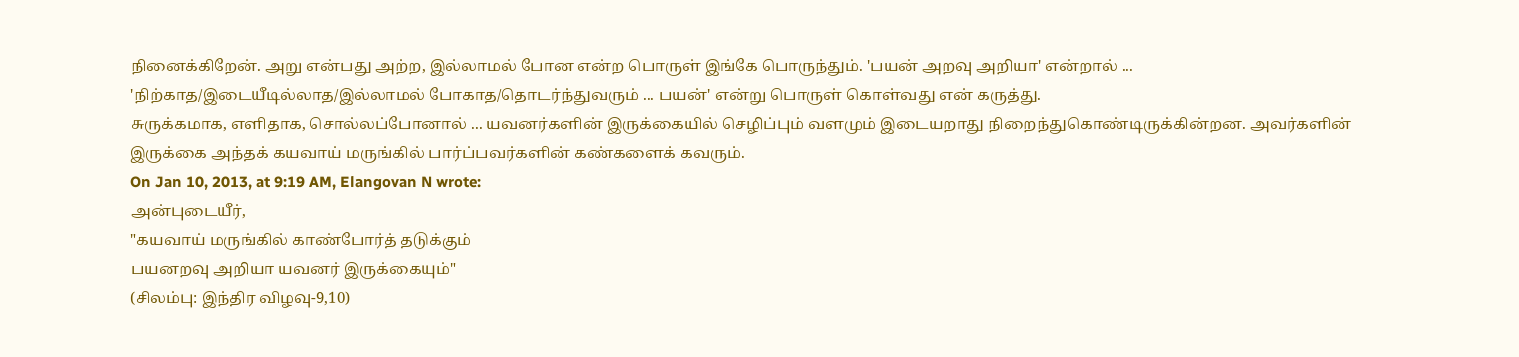நினைக்கிறேன். அறு என்பது அற்ற, இல்லாமல் போன என்ற பொருள் இங்கே பொருந்தும். 'பயன் அறவு அறியா' என்றால் ... 'நிற்காத/இடையீடில்லாத/இல்லாமல் போகாத/தொடர்ந்துவரும் ... பயன்' என்று பொருள் கொள்வது என் கருத்து.
சுருக்கமாக, எளிதாக, சொல்லப்போனால் ... யவனர்களின் இருக்கையில் செழிப்பும் வளமும் இடையறாது நிறைந்துகொண்டிருக்கின்றன. அவர்களின் இருக்கை அந்தக் கயவாய் மருங்கில் பார்ப்பவர்களின் கண்களைக் கவரும்.
On Jan 10, 2013, at 9:19 AM, Elangovan N wrote:
அன்புடையீர்,
"கயவாய் மருங்கில் காண்போர்த் தடுக்கும்
பயனறவு அறியா யவனர் இருக்கையும்"
(சிலம்பு: இந்திர விழவு-9,10)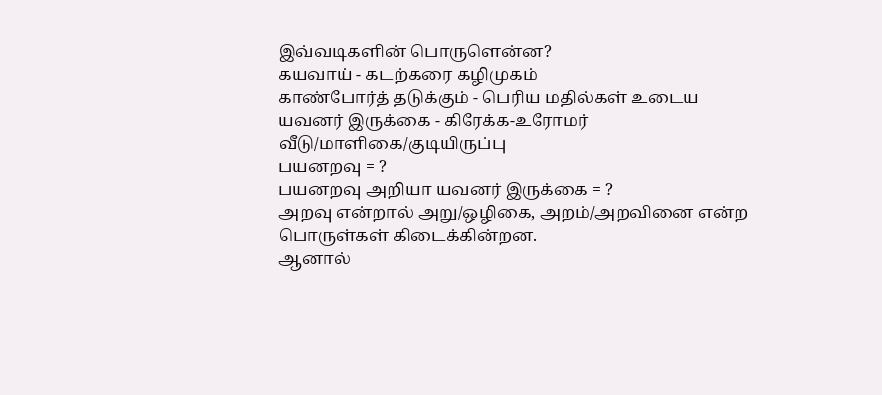இவ்வடிகளின் பொருளென்ன?
கயவாய் - கடற்கரை கழிமுகம்
காண்போர்த் தடுக்கும் - பெரிய மதில்கள் உடைய
யவனர் இருக்கை - கிரேக்க-உரோமர் வீடு/மாளிகை/குடியிருப்பு
பயனறவு = ?
பயனறவு அறியா யவனர் இருக்கை = ?
அறவு என்றால் அறு/ஒழிகை, அறம்/அறவினை என்ற பொருள்கள் கிடைக்கின்றன.
ஆனால்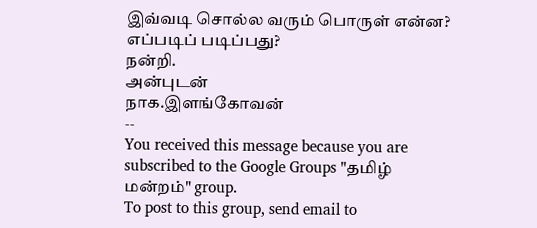இவ்வடி சொல்ல வரும் பொருள் என்ன? எப்படிப் படிப்பது?
நன்றி.
அன்புடன்
நாக.இளங்கோவன்
--
You received this message because you are subscribed to the Google Groups "தமிழ் மன்றம்" group.
To post to this group, send email to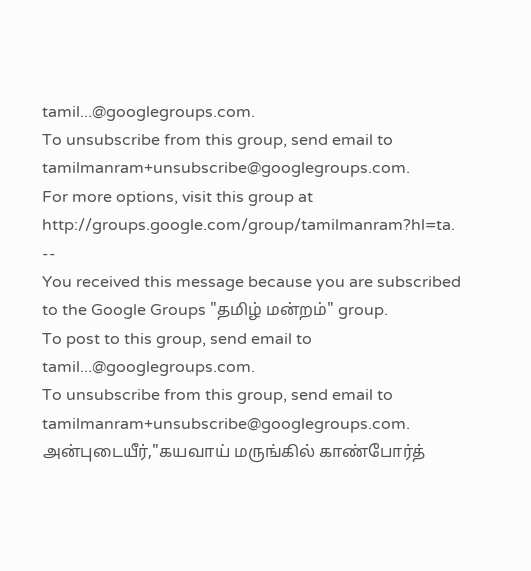tamil...@googlegroups.com.
To unsubscribe from this group, send email to tamilmanram+unsubscribe@googlegroups.com.
For more options, visit this group at http://groups.google.com/group/tamilmanram?hl=ta.
--
You received this message because you are subscribed to the Google Groups "தமிழ் மன்றம்" group.
To post to this group, send email to tamil...@googlegroups.com.
To unsubscribe from this group, send email to tamilmanram+unsubscribe@googlegroups.com.
அன்புடையீர்,"கயவாய் மருங்கில் காண்போர்த்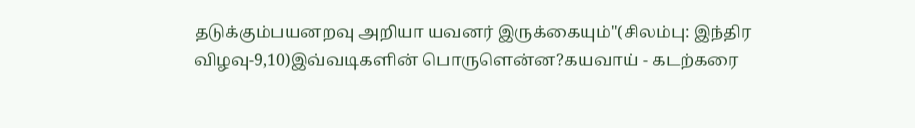தடுக்கும்பயனறவு அறியா யவனர் இருக்கையும்"(சிலம்பு: இந்திர விழவு-9,10)இவ்வடிகளின் பொருளென்ன?கயவாய் - கடற்கரை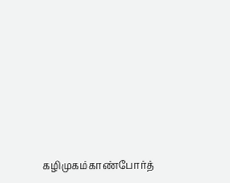கழிமுகம்காண்போர்த்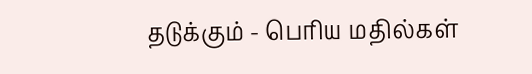தடுக்கும் - பெரிய மதில்கள்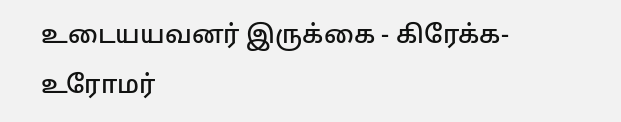உடையயவனர் இருக்கை - கிரேக்க-உரோமர்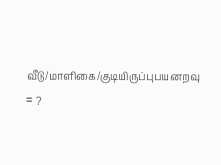வீடு/மாளிகை/குடியிருப்புபயனறவு = ?